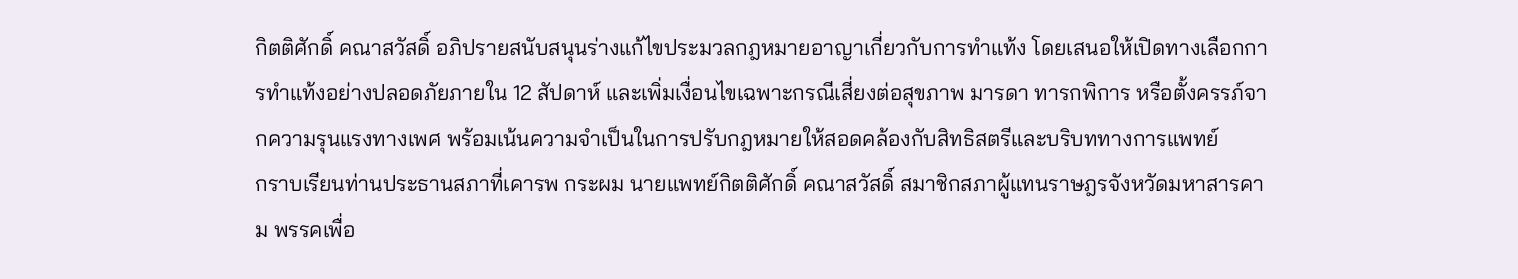กิตติศักดิ์ คณาสวัสดิ์ อภิปรายสนับสนุนร่างแก้ไขประมวลกฎหมายอาญาเกี่ยวกับการทำแท้ง โดยเสนอให้เปิดทางเลือกการทำแท้งอย่างปลอดภัยภายใน 12 สัปดาห์ และเพิ่มเงื่อนไขเฉพาะกรณีเสี่ยงต่อสุขภาพ มารดา ทารกพิการ หรือตั้งครรภ์จากความรุนแรงทางเพศ พร้อมเน้นความจำเป็นในการปรับกฎหมายให้สอดคล้องกับสิทธิสตรีและบริบททางการแพทย์
กราบเรียนท่านประธานสภาที่เคารพ กระผม นายแพทย์กิตติศักดิ์ คณาสวัสดิ์ สมาชิกสภาผู้แทนราษฎรจังหวัดมหาสารคาม พรรคเพื่อ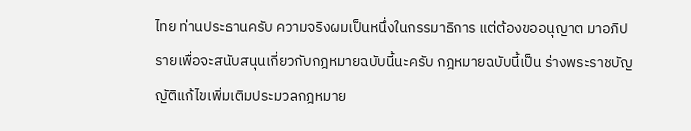ไทย ท่านประธานครับ ความจริงผมเป็นหนึ่งในกรรมาธิการ แต่ต้องขออนุญาต มาอภิปรายเพื่อจะสนับสนุนเกี่ยวกับกฎหมายฉบับนี้นะครับ กฎหมายฉบับนี้เป็น ร่างพระราชบัญญัติแก้ไขเพิ่มเติมประมวลกฎหมาย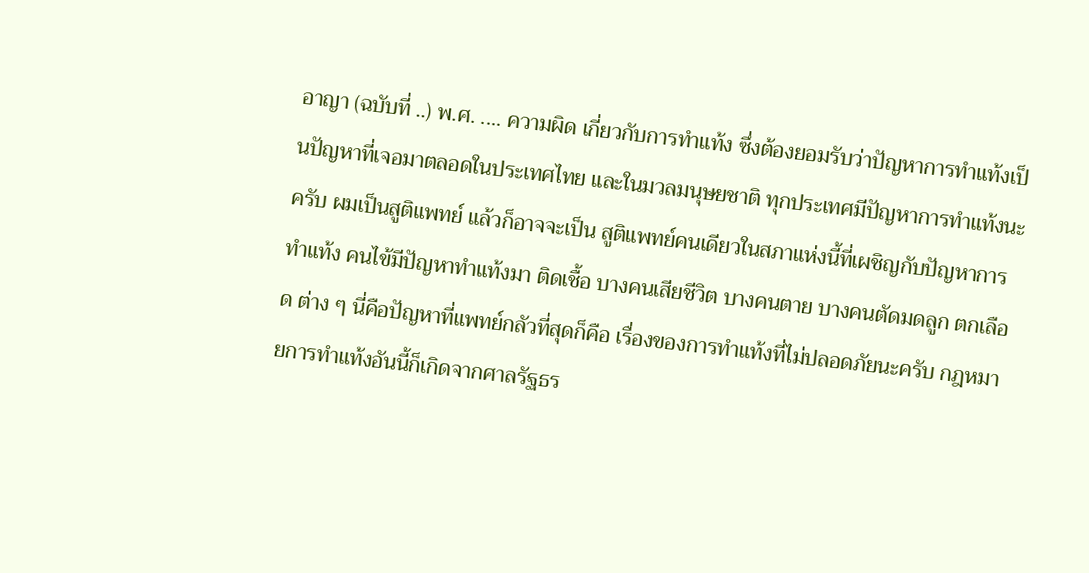อาญา (ฉบับที่ ..) พ.ศ. .... ความผิด เกี่ยวกับการทำแท้ง ซึ่งต้องยอมรับว่าปัญหาการทำแท้งเป็นปัญหาที่เจอมาตลอดในประเทศไทย และในมวลมนุษยชาติ ทุกประเทศมีปัญหาการทำแท้งนะครับ ผมเป็นสูติแพทย์ แล้วก็อาจจะเป็น สูติแพทย์คนเดียวในสภาแห่งนี้ที่เผชิญกับปัญหาการทำแท้ง คนไข้มีปัญหาทำแท้งมา ติดเชื้อ บางคนเสียชีวิต บางคนตาย บางคนตัดมดลูก ตกเลือด ต่าง ๆ นี่คือปัญหาที่แพทย์กลัวที่สุดก็คือ เรื่องของการทำแท้งที่ไม่ปลอดภัยนะครับ กฎหมายการทำแท้งอันนี้ก็เกิดจากศาลรัฐธร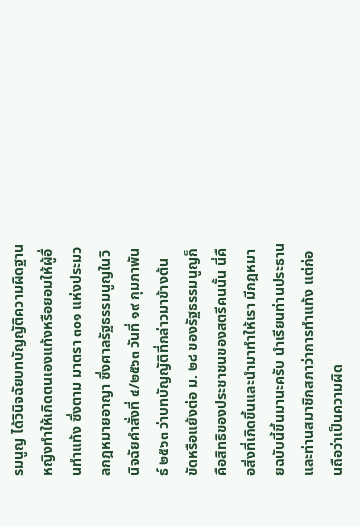รมนูญ ได้วินิจฉัยบทบัญญัติความผิดฐานหญิงทำให้เกิดตนเองแท้งหรือยอมให้ผู้อื่นทำแท้ง ซึ่งตาม มาตรา ๓๐๑ แห่งประมวลกฎหมายอาญา ซึ่งศาลรัฐธรรมนูญในวินิจฉัยคำสั่งที่ ๔/๒๕๖๓ วันที่ ๑๙ กุมภาพันธ์ ๒๕๖๓ ว่าบทบัญญัติที่กล่าวมาข้างต้นขัดหรือแย้งต่อ ม. ๒๘ ของรัฐธรรมนูญก็คือสิทธิของประชาชนของสตรีคนนั้น นี่คือสิ่งที่เกิดขึ้นและนำมาทำให้เรา มีกฎหมายฉบับนี้ขึ้นมานะครับ นำเรียนท่านประธานและท่านสมาชิกสภาว่าการทำแท้ง แต่ก่อนถือว่าเป็นความผิด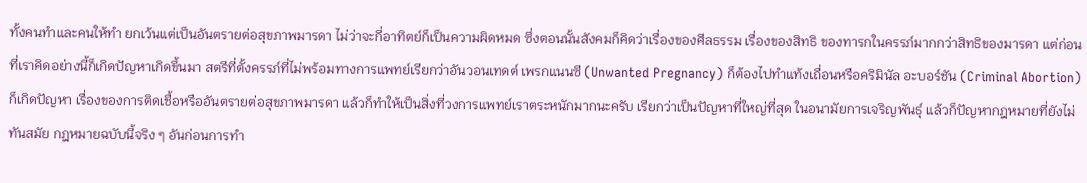ทั้งคนทำและคนให้ทำ ยกเว้นแต่เป็นอันตรายต่อสุขภาพมารดา ไม่ว่าจะกี่อาทิตย์ก็เป็นความผิดหมด ซึ่งตอนนั้นสังคมก็คิดว่าเรื่องของศีลธรรม เรื่องของสิทธิ ของทารกในครรภ์มากกว่าสิทธิของมารดา แต่ก่อนที่เราคิดอย่างนี้ก็เกิดปัญหาเกิดขึ้นมา สตรีที่ตั้งครรภ์ที่ไม่พร้อมทางการแพทย์เรียกว่าอันวอนเทดต์ เพรกแนนซี (Unwanted Pregnancy) ก็ต้องไปทำแท้งเถื่อนหรือคริมินัล อะบอร์ชัน (Criminal Abortion) ก็เกิดปัญหา เรื่องของการติดเชื้อหรืออันตรายต่อสุขภาพมารดา แล้วก็ทำให้เป็นสิ่งที่วงการแพทย์เราตระหนักมากนะครับ เรียกว่าเป็นปัญหาที่ใหญ่ที่สุด ในอนามัยการเจริญพันธุ์ แล้วก็ปัญหากฎหมายที่ยังไม่ทันสมัย กฎหมายฉบับนี้จริง ๆ อันก่อนการทำ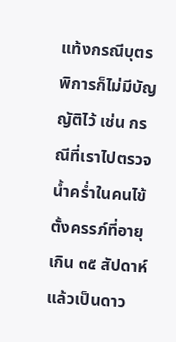แท้งกรณีบุตรพิการก็ไม่มีบัญญัติไว้ เช่น กรณีที่เราไปตรวจน้ำคร่ำในคนไข้ ตั้งครรภ์ที่อายุเกิน ๓๕ สัปดาห์ แล้วเป็นดาว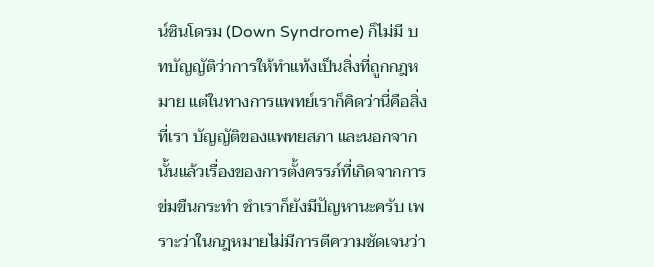น์ซินโดรม (Down Syndrome) ก็ไม่มี บทบัญญัติว่าการให้ทำแท้งเป็นสิ่งที่ถูกกฎหมาย แต่ในทางการแพทย์เราก็คิดว่านี่คือสิ่งที่เรา บัญญัติของแพทยสภา และนอกจากนั้นแล้วเรื่องของการตั้งครรภ์ที่เกิดจากการข่มขืนกระทำ ชำเราก็ยังมีปัญหานะครับ เพราะว่าในกฎหมายไม่มีการตีความชัดเจนว่า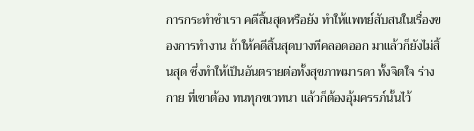การกระทำชำเรา คดีสิ้นสุดหรือยัง ทำให้แพทย์สับสนในเรื่องของการทำงาน ถ้าให้คดีสิ้นสุดบางทีคลอดออก มาแล้วก็ยังไม่สิ้นสุด ซึ่งทำให้เป็นอันตรายต่อทั้งสุขภาพมารดา ทั้งจิตใจ ร่างกาย ที่เขาต้อง ทนทุกขเวทนา แล้วก็ต้องอุ้มครรภ์นั้นไว้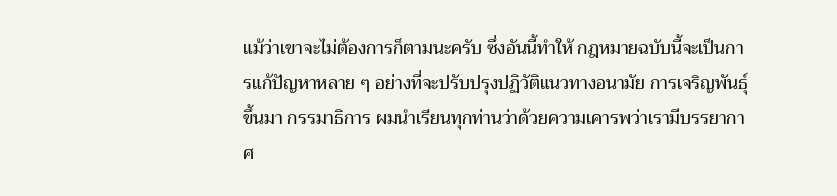แม้ว่าเขาจะไม่ต้องการก็ตามนะครับ ซึ่งอันนี้ทำให้ กฎหมายฉบับนี้จะเป็นการแก้ปัญหาหลาย ๆ อย่างที่จะปรับปรุงปฏิวัติแนวทางอนามัย การเจริญพันธุ์ขึ้นมา กรรมาธิการ ผมนำเรียนทุกท่านว่าด้วยความเคารพว่าเรามีบรรยากาศ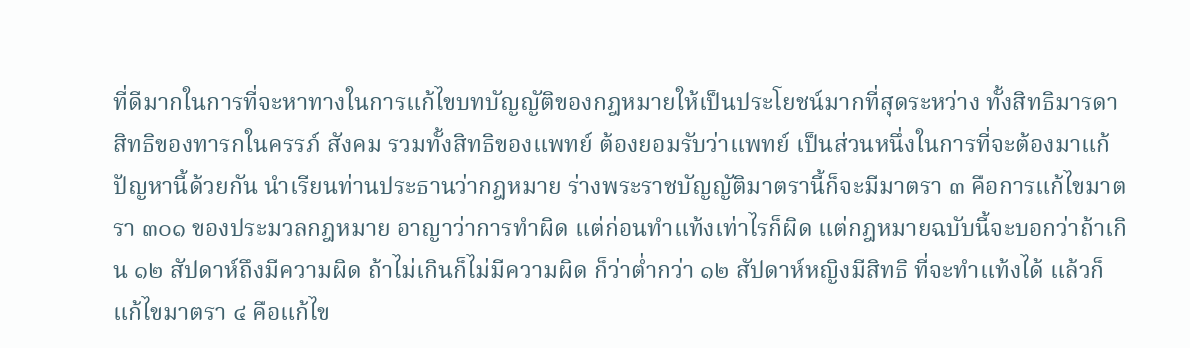ที่ดีมากในการที่จะหาทางในการแก้ไขบทบัญญัติของกฎหมายให้เป็นประโยชน์มากที่สุดระหว่าง ทั้งสิทธิมารดา สิทธิของทารกในครรภ์ สังคม รวมทั้งสิทธิของแพทย์ ต้องยอมรับว่าแพทย์ เป็นส่วนหนึ่งในการที่จะต้องมาแก้ปัญหานี้ด้วยกัน นำเรียนท่านประธานว่ากฎหมาย ร่างพระราชบัญญัติมาตรานี้ก็จะมีมาตรา ๓ คือการแก้ไขมาตรา ๓๐๑ ของประมวลกฎหมาย อาญาว่าการทำผิด แต่ก่อนทำแท้งเท่าไรก็ผิด แต่กฎหมายฉบับนี้จะบอกว่าถ้าเกิน ๑๒ สัปดาห์ถึงมีความผิด ถ้าไม่เกินก็ไม่มีความผิด ก็ว่าต่ำกว่า ๑๒ สัปดาห์หญิงมีสิทธิ ที่จะทำแท้งได้ แล้วก็แก้ไขมาตรา ๔ คือแก้ไข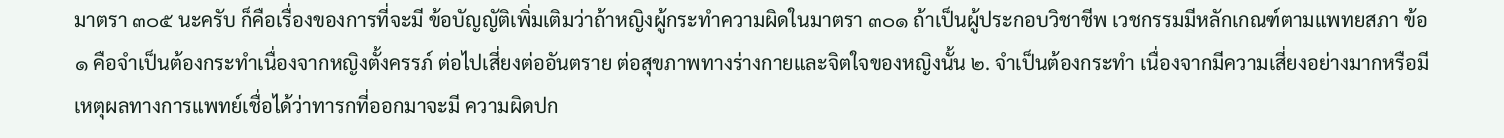มาตรา ๓๐๕ นะครับ ก็คือเรื่องของการที่จะมี ข้อบัญญัติเพิ่มเติมว่าถ้าหญิงผู้กระทำความผิดในมาตรา ๓๐๑ ถ้าเป็นผู้ประกอบวิชาชีพ เวชกรรมมีหลักเกณฑ์ตามแพทยสภา ข้อ ๑ คือจำเป็นต้องกระทำเนื่องจากหญิงตั้งครรภ์ ต่อไปเสี่ยงต่ออันตราย ต่อสุขภาพทางร่างกายและจิตใจของหญิงนั้น ๒. จำเป็นต้องกระทำ เนื่องจากมีความเสี่ยงอย่างมากหรือมีเหตุผลทางการแพทย์เชื่อได้ว่าทารกที่ออกมาจะมี ความผิดปก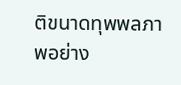ติขนาดทุพพลภาพอย่าง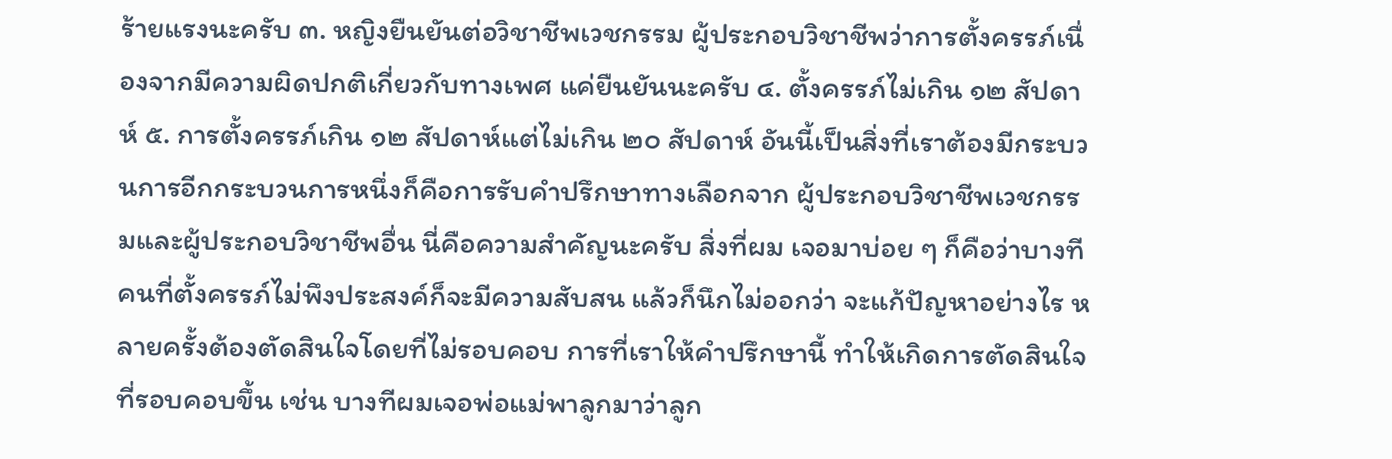ร้ายแรงนะครับ ๓. หญิงยืนยันต่อวิชาชีพเวชกรรม ผู้ประกอบวิชาชีพว่าการตั้งครรภ์เนื่องจากมีความผิดปกติเกี่ยวกับทางเพศ แค่ยืนยันนะครับ ๔. ตั้งครรภ์ไม่เกิน ๑๒ สัปดาห์ ๕. การตั้งครรภ์เกิน ๑๒ สัปดาห์แต่ไม่เกิน ๒๐ สัปดาห์ อันนี้เป็นสิ่งที่เราต้องมีกระบวนการอีกกระบวนการหนึ่งก็คือการรับคำปรึกษาทางเลือกจาก ผู้ประกอบวิชาชีพเวชกรรมและผู้ประกอบวิชาชีพอื่น นี่คือความสำคัญนะครับ สิ่งที่ผม เจอมาบ่อย ๆ ก็คือว่าบางทีคนที่ตั้งครรภ์ไม่พึงประสงค์ก็จะมีความสับสน แล้วก็นึกไม่ออกว่า จะแก้ปัญหาอย่างไร หลายครั้งต้องตัดสินใจโดยที่ไม่รอบคอบ การที่เราให้คำปรึกษานี้ ทำให้เกิดการตัดสินใจที่รอบคอบขึ้น เช่น บางทีผมเจอพ่อแม่พาลูกมาว่าลูก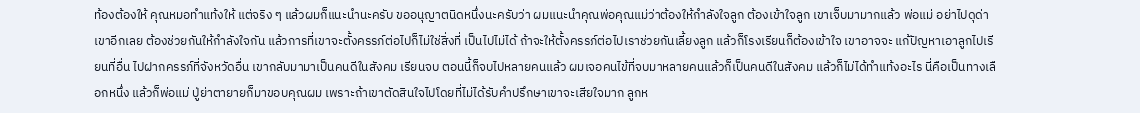ท้องต้องให้ คุณหมอทำแท้งให้ แต่จริง ๆ แล้วผมก็แนะนำนะครับ ขออนุญาตนิดหนึ่งนะครับว่า ผมแนะนำคุณพ่อคุณแม่ว่าต้องให้กำลังใจลูก ต้องเข้าใจลูก เขาเจ็บมามากแล้ว พ่อแม่ อย่าไปดุด่าเขาอีกเลย ต้องช่วยกันให้กำลังใจกัน แล้วการที่เขาจะตั้งครรภ์ต่อไปก็ไม่ใช่สิ่งที่ เป็นไปไม่ได้ ถ้าจะให้ตั้งครรภ์ต่อไปเราช่วยกันเลี้ยงลูก แล้วก็โรงเรียนก็ต้องเข้าใจ เขาอาจจะ แก้ปัญหาเอาลูกไปเรียนที่อื่น ไปฝากครรภ์ที่จังหวัดอื่น เขากลับมามาเป็นคนดีในสังคม เรียนจบ ตอนนี้ก็จบไปหลายคนแล้ว ผมเจอคนไข้ที่จบมาหลายคนแล้วก็เป็นคนดีในสังคม แล้วก็ไม่ได้ทำแท้งอะไร นี่คือเป็นทางเลือกหนึ่ง แล้วก็พ่อแม่ ปู่ย่าตายายก็มาขอบคุณผม เพราะถ้าเขาตัดสินใจไปโดยที่ไม่ได้รับคำปรึกษาเขาจะเสียใจมาก ลูกห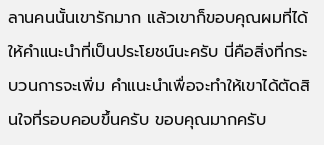ลานคนนั้นเขารักมาก แล้วเขาก็ขอบคุณผมที่ได้ให้คำแนะนำที่เป็นประโยชน์นะครับ นี่คือสิ่งที่กระบวนการจะเพิ่ม คำแนะนำเพื่อจะทำให้เขาได้ตัดสินใจที่รอบคอบขึ้นครับ ขอบคุณมากครับ